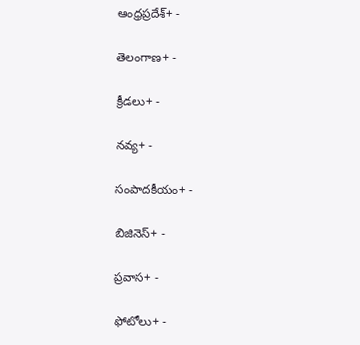ఆంధ్రప్రదేశ్+ -

తెలంగాణ+ -

క్రీడలు+ -

నవ్య+ -

సంపాదకీయం+ -

బిజినెస్+ -

ప్రవాస+ -

ఫోటోలు+ -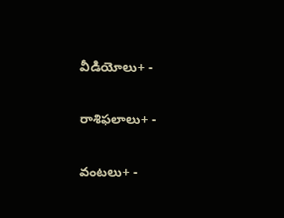వీడియోలు+ -

రాశిఫలాలు+ -

వంటలు+ -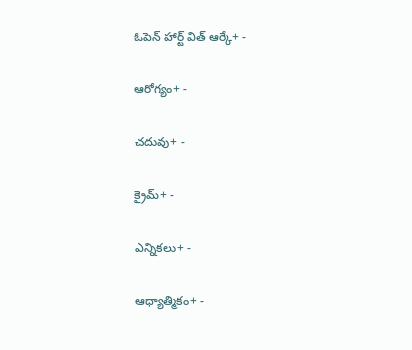ఓపెన్ హార్ట్ విత్ ఆర్కే+ -

ఆరోగ్యం+ -

చదువు+ -

క్రైమ్+ -

ఎన్నికలు+ -

ఆధ్యాత్మికం+ -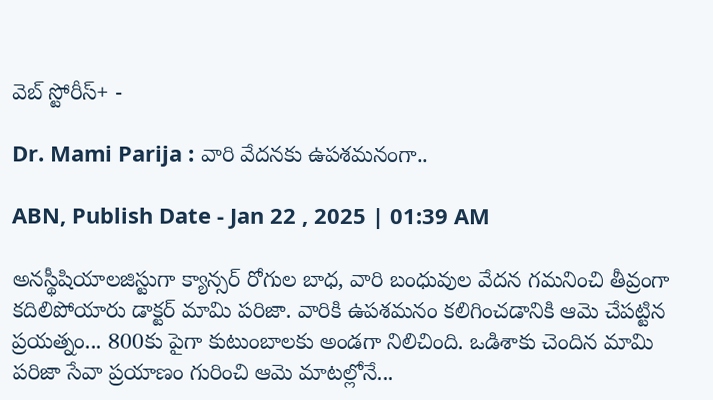వెబ్ స్టోరీస్+ -

Dr. Mami Parija : వారి వేదనకు ఉపశమనంగా..

ABN, Publish Date - Jan 22 , 2025 | 01:39 AM

అనస్థీషియాలజిస్టుగా క్యాన్సర్‌ రోగుల బాధ, వారి బంధువుల వేదన గమనించి తీవ్రంగా కదిలిపోయారు డాక్టర్‌ మామి పరిజా. వారికి ఉపశమనం కలిగించడానికి ఆమె చేపట్టిన ప్రయత్నం... 800కు పైగా కుటుంబాలకు అండగా నిలిచింది. ఒడిశాకు చెందిన మామి పరిజా సేవా ప్రయాణం గురించి ఆమె మాటల్లోనే...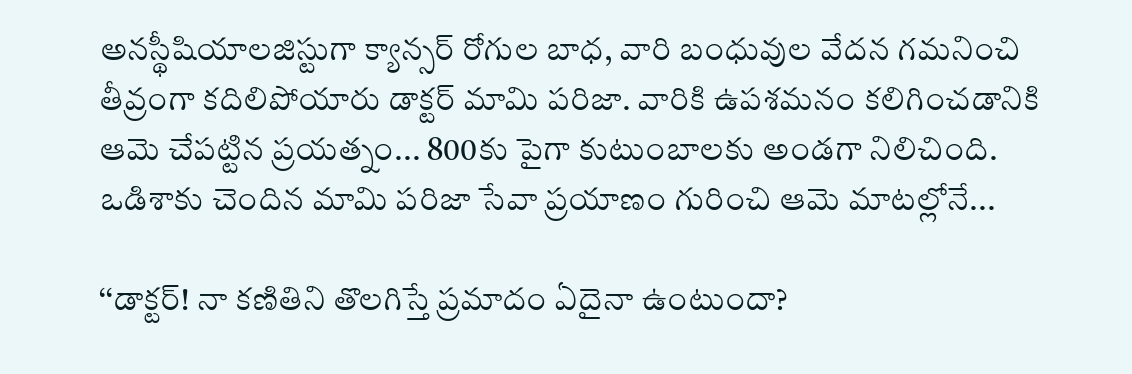అనస్థీషియాలజిస్టుగా క్యాన్సర్‌ రోగుల బాధ, వారి బంధువుల వేదన గమనించి తీవ్రంగా కదిలిపోయారు డాక్టర్‌ మామి పరిజా. వారికి ఉపశమనం కలిగించడానికి ఆమె చేపట్టిన ప్రయత్నం... 800కు పైగా కుటుంబాలకు అండగా నిలిచింది. ఒడిశాకు చెందిన మామి పరిజా సేవా ప్రయాణం గురించి ఆమె మాటల్లోనే...

‘‘డాక్టర్‌! నా కణితిని తొలగిస్తే ప్రమాదం ఏదైనా ఉంటుందా?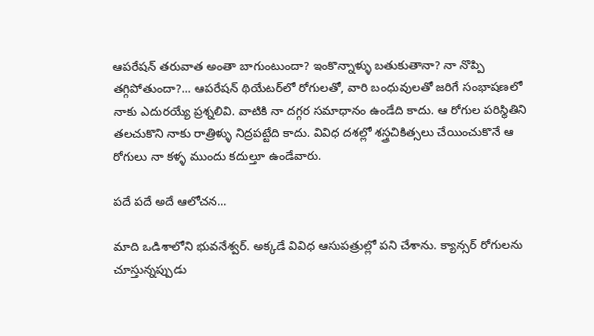ఆపరేషన్‌ తరువాత అంతా బాగుంటుందా? ఇంకొన్నాళ్ళు బతుకుతానా? నా నొప్పి తగ్గిపోతుందా?... ఆపరేషన్‌ థియేటర్‌లో రోగులతో, వారి బంధువులతో జరిగే సంభాషణలో నాకు ఎదురయ్యే ప్రశ్నలివి. వాటికి నా దగ్గర సమాధానం ఉండేది కాదు. ఆ రోగుల పరిస్థితిని తలచుకొని నాకు రాత్రిళ్ళు నిద్రపట్టేది కాదు. వివిధ దశల్లో శస్త్రచికిత్సలు చేయించుకొనే ఆ రోగులు నా కళ్ళ ముందు కదుల్తూ ఉండేవారు.

పదే పదే అదే ఆలోచన...

మాది ఒడిశాలోని భువనేశ్వర్‌. అక్కడే వివిధ ఆసుపత్రుల్లో పని చేశాను. క్యాన్సర్‌ రోగులను చూస్తున్నప్పుడు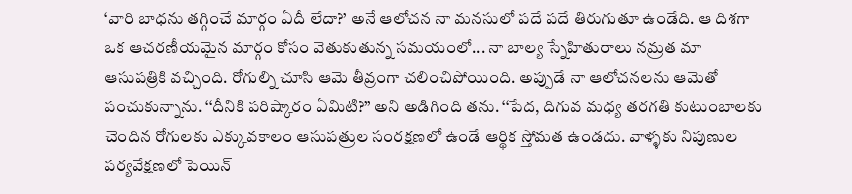‘వారి బాధను తగ్గించే మార్గం ఏదీ లేదా?’ అనే ఆలోచన నా మనసులో పదే పదే తిరుగుతూ ఉండేది. ఆ దిశగా ఒక ఆచరణీయమైన మార్గం కోసం వెతుకుతున్న సమయంలో... నా బాల్య స్నేహితురాలు నమ్రత మా ఆసుపత్రికి వచ్చింది. రోగుల్ని చూసి ఆమె తీవ్రంగా చలించిపోయింది. అప్పుడే నా ఆలోచనలను ఆమెతో పంచుకున్నాను. ‘‘దీనికి పరిష్కారం ఏమిటి?’’ అని అడిగింది తను. ‘‘పేద, దిగువ మధ్య తరగతి కుటుంబాలకు చెందిన రోగులకు ఎక్కువకాలం ఆసుపత్రుల సంరక్షణలో ఉండే ఆర్థిక స్తోమత ఉండదు. వాళ్ళకు నిపుణుల పర్యవేక్షణలో పెయిన్‌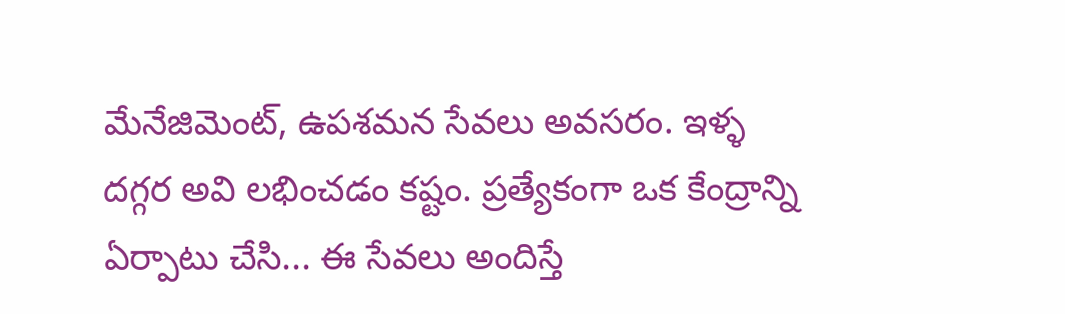మేనేజిమెంట్‌, ఉపశమన సేవలు అవసరం. ఇళ్ళ దగ్గర అవి లభించడం కష్టం. ప్రత్యేకంగా ఒక కేంద్రాన్ని ఏర్పాటు చేసి... ఈ సేవలు అందిస్తే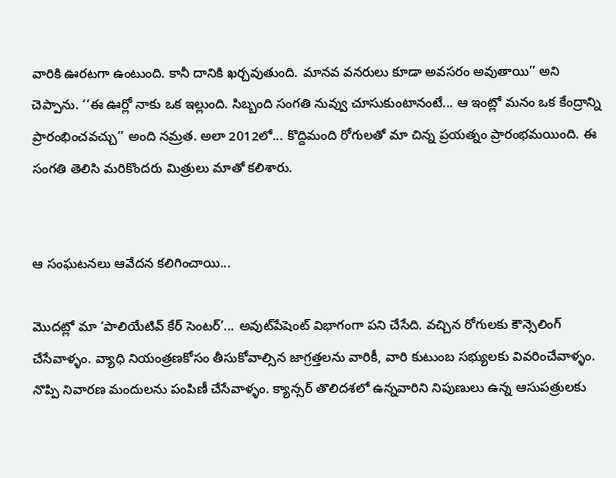వారికి ఊరటగా ఉంటుంది. కానీ దానికి ఖర్చవుతుంది. మానవ వనరులు కూడా అవసరం అవుతాయి’’ అని చెప్పాను. ‘‘ఈ ఊర్లో నాకు ఒక ఇల్లుంది. సిబ్బంది సంగతి నువ్వు చూసుకుంటానంటే... ఆ ఇంట్లో మనం ఒక కేంద్రాన్ని ప్రారంభించవచ్చు’’ అంది నమ్రత. అలా 2012లో... కొద్దిమంది రోగులతో మా చిన్న ప్రయత్నం ప్రారంభమయింది. ఈ సంగతి తెలిసి మరికొందరు మిత్రులు మాతో కలిశారు.


ఆ సంఘటనలు ఆవేదన కలిగించాయి...

మొదట్లో మా ‘పాలియేటివ్‌ కేర్‌ సెంటర్‌’... అవుట్‌పేషెంట్‌ విభాగంగా పని చేసేది. వచ్చిన రోగులకు కౌన్సెలింగ్‌ చేసేవాళ్ళం. వ్యాధి నియంత్రణకోసం తీసుకోవాల్సిన జాగ్రత్తలను వారికీ, వారి కుటుంబ సభ్యులకు వివరించేవాళ్ళం. నొప్పి నివారణ మందులను పంపిణీ చేసేవాళ్ళం. క్యాన్సర్‌ తొలిదశలో ఉన్నవారిని నిపుణులు ఉన్న ఆసుపత్రులకు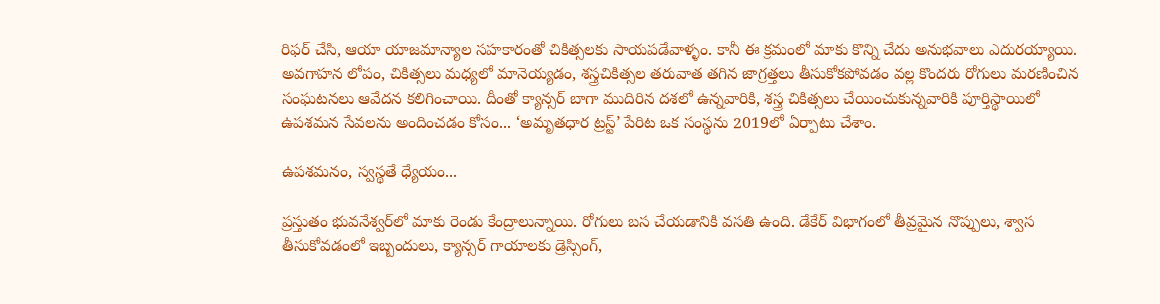రిఫర్‌ చేసి, ఆయా యాజమాన్యాల సహకారంతో చికిత్సలకు సాయపడేవాళ్ళం. కానీ ఈ క్రమంలో మాకు కొన్ని చేదు అనుభవాలు ఎదురయ్యాయి. అవగాహన లోపం, చికిత్సలు మధ్యలో మానెయ్యడం, శస్త్రచికిత్సల తరువాత తగిన జాగ్రత్తలు తీసుకోకపోవడం వల్ల కొందరు రోగులు మరణించిన సంఘటనలు ఆవేదన కలిగించాయి. దీంతో క్యాన్సర్‌ బాగా ముదిరిన దశలో ఉన్నవారికి, శస్త్ర చికిత్సలు చేయించుకున్నవారికి పూర్తిస్థాయిలో ఉపశమన సేవలను అందించడం కోసం... ‘అమృతధార ట్రస్ట్‌’ పేరిట ఒక సంస్థను 2019లో ఏర్పాటు చేశాం.

ఉపశమనం, స్వస్థతే ధ్యేయం...

ప్రస్తుతం భువనేశ్వర్‌లో మాకు రెండు కేంద్రాలున్నాయి. రోగులు బస చేయడానికి వసతి ఉంది. డేకేర్‌ విభాగంలో తీవ్రమైన నొప్పులు, శ్వాస తీసుకోవడంలో ఇబ్బందులు, క్యాన్సర్‌ గాయాలకు డ్రెస్సింగ్‌,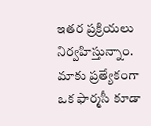ఇతర ప్రక్రియలు నిర్వహిస్తున్నాం. మాకు ప్రత్యేకంగా ఒక ఫార్మసీ కూడా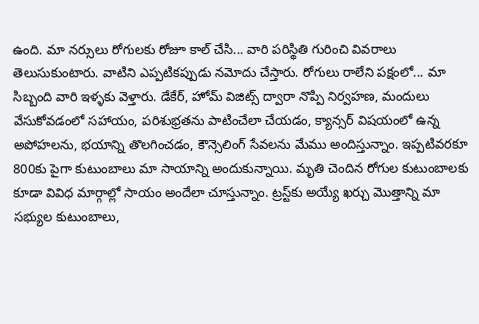ఉంది. మా నర్సులు రోగులకు రోజూ కాల్‌ చేసి... వారి పరిస్థితి గురించి వివరాలు తెలుసుకుంటారు. వాటిని ఎప్పటికప్పుడు నమోదు చేస్తారు. రోగులు రాలేని పక్షంలో... మా సిబ్బంది వారి ఇళ్ళకు వెళ్తారు. డేకేర్‌, హోమ్‌ విజిట్స్‌ ద్వారా నొప్పి నిర్వహణ, మందులు వేసుకోవడంలో సహాయం, పరిశుభ్రతను పాటించేలా చేయడం, క్యాన్సర్‌ విషయంలో ఉన్న అపోహలను, భయాన్ని తొలగించడం, కౌన్సెలింగ్‌ సేవలను మేము అందిస్తున్నాం. ఇప్పటివరకూ 800కు పైగా కుటుంబాలు మా సాయాన్ని అందుకున్నాయి. మృతి చెందిన రోగుల కుటుంబాలకు కూడా వివిధ మార్గాల్లో సాయం అందేలా చూస్తున్నాం. ట్రస్ట్‌కు అయ్యే ఖర్చు మొత్తాన్ని మా సభ్యుల కుటుంబాలు,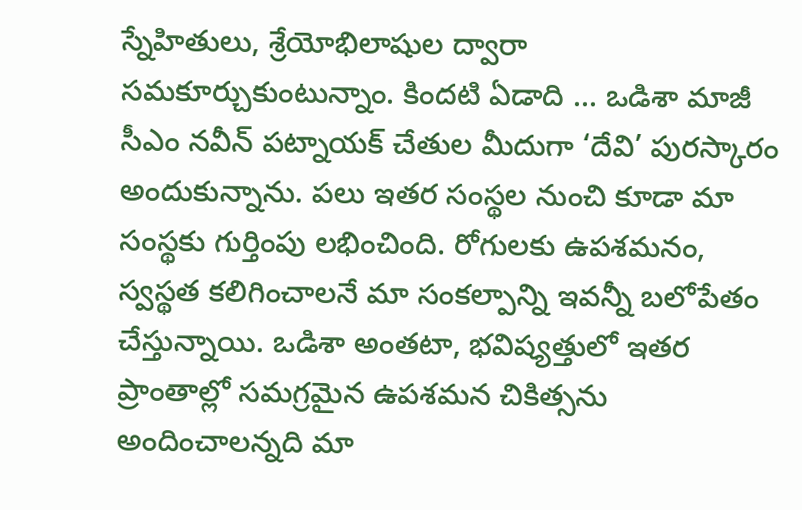స్నేహితులు, శ్రేయోభిలాషుల ద్వారా సమకూర్చుకుంటున్నాం. కిందటి ఏడాది ... ఒడిశా మాజీ సీఎం నవీన్‌ పట్నాయక్‌ చేతుల మీదుగా ‘దేవి’ పురస్కారం అందుకున్నాను. పలు ఇతర సంస్థల నుంచి కూడా మా సంస్థకు గుర్తింపు లభించింది. రోగులకు ఉపశమనం, స్వస్థత కలిగించాలనే మా సంకల్పాన్ని ఇవన్నీ బలోపేతం చేస్తున్నాయి. ఒడిశా అంతటా, భవిష్యత్తులో ఇతర ప్రాంతాల్లో సమగ్రమైన ఉపశమన చికిత్సను అందించాలన్నది మా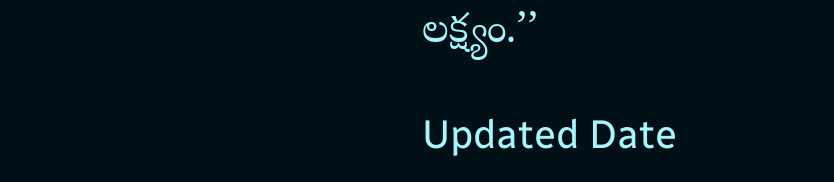లక్ష్యం.’’

Updated Date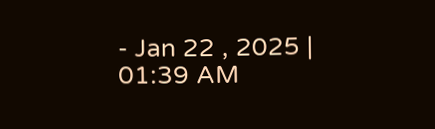- Jan 22 , 2025 | 01:39 AM